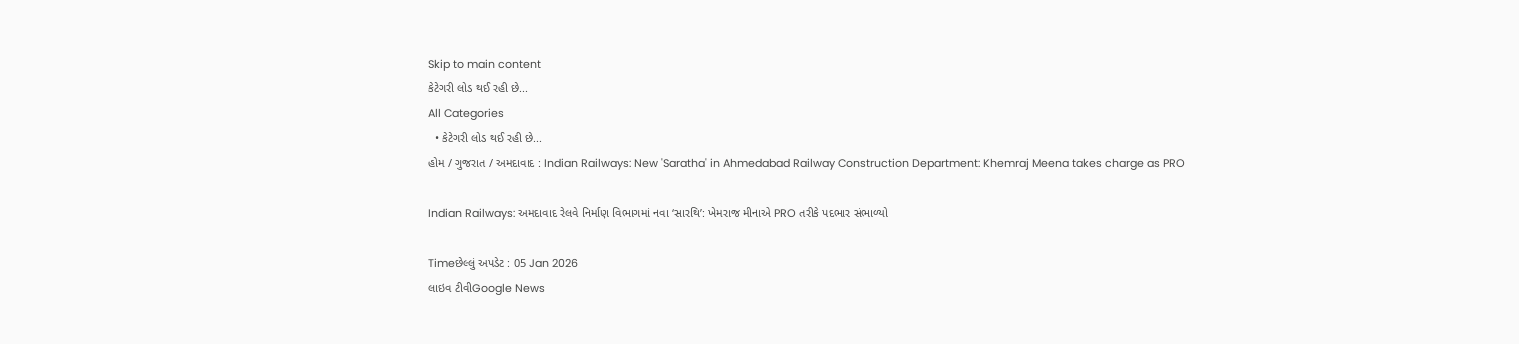Skip to main content
કેટેગરી લોડ થઈ રહી છે...
All Categories
  • કેટેગરી લોડ થઈ રહી છે...
હોમ / ગુજરાત / અમદાવાદ : Indian Railways: New 'Saratha' in Ahmedabad Railway Construction Department: Khemraj Meena takes charge as PRO

Indian Railways: અમદાવાદ રેલવે નિર્માણ વિભાગમાં નવા ‘સારથિ’: ખેમરાજ મીનાએ PRO તરીકે પદભાર સંભાળ્યો

Timeછેલ્લું અપડેટ : 05 Jan 2026
લાઇવ ટીવીGoogle News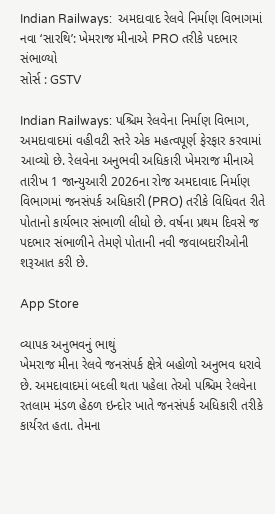Indian Railways:  અમદાવાદ રેલવે નિર્માણ વિભાગમાં નવા ‘સારથિ’: ખેમરાજ મીનાએ PRO તરીકે પદભાર સંભાળ્યો
સોર્સ : GSTV

Indian Railways: પશ્ચિમ રેલવેના નિર્માણ વિભાગ, અમદાવાદમાં વહીવટી સ્તરે એક મહત્વપૂર્ણ ફેરફાર કરવામાં આવ્યો છે. રેલવેના અનુભવી અધિકારી ખેમરાજ મીનાએ તારીખ 1 જાન્યુઆરી 2026ના રોજ અમદાવાદ નિર્માણ વિભાગમાં જનસંપર્ક અધિકારી (PRO) તરીકે વિધિવત રીતે પોતાનો કાર્યભાર સંભાળી લીધો છે. વર્ષના પ્રથમ દિવસે જ પદભાર સંભાળીને તેમણે પોતાની નવી જવાબદારીઓની શરૂઆત કરી છે.

App Store

વ્યાપક અનુભવનું ભાથું
ખેમરાજ મીના રેલવે જનસંપર્ક ક્ષેત્રે બહોળો અનુભવ ધરાવે છે. અમદાવાદમાં બદલી થતા પહેલા તેઓ પશ્ચિમ રેલવેના રતલામ મંડળ હેઠળ ઇન્દોર ખાતે જનસંપર્ક અધિકારી તરીકે કાર્યરત હતા. તેમના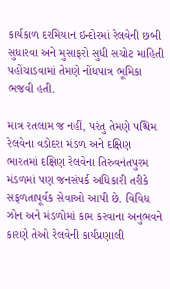કાર્યકાળ દરમિયાન ઇન્દોરમાં રેલવેની છબી સુધારવા અને મુસાફરો સુધી સચોટ માહિતી પહોંચાડવામાં તેમણે નોંધપાત્ર ભૂમિકા ભજવી હતી.

માત્ર રતલામ જ નહીં, પરંતુ તેમણે પશ્ચિમ રેલવેના વડોદરા મંડળ અને દક્ષિણ ભારતમાં દક્ષિણ રેલવેના તિરુવનંતપુરમ મંડળમાં પણ જનસંપર્ક અધિકારી તરીકે સફળતાપૂર્વક સેવાઓ આપી છે. વિવિધ ઝોન અને મંડળોમાં કામ કરવાના અનુભવને કારણે તેઓ રેલવેની કાર્યપ્રણાલી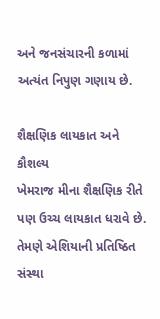અને જનસંચારની કળામાં અત્યંત નિપુણ ગણાય છે.

શૈક્ષણિક લાયકાત અને કૌશલ્ય
ખેમરાજ મીના શૈક્ષણિક રીતે પણ ઉચ્ચ લાયકાત ધરાવે છે. તેમણે એશિયાની પ્રતિષ્ઠિત સંસ્થા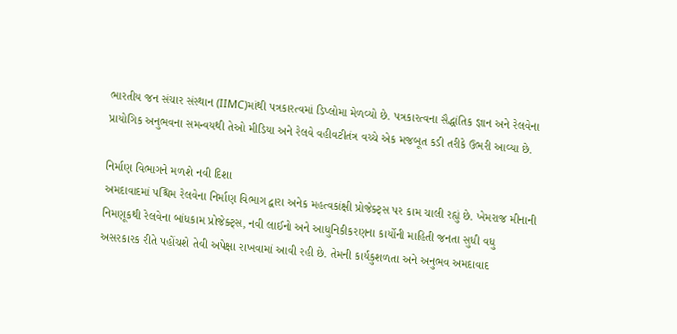ભારતીય જન સંચાર સંસ્થાન (IIMC)માંથી પત્રકારત્વમાં ડિપ્લોમા મેળવ્યો છે. પત્રકારત્વના સૈદ્ધાંતિક જ્ઞાન અને રેલવેના પ્રાયોગિક અનુભવના સમન્વયથી તેઓ મીડિયા અને રેલવે વહીવટીતંત્ર વચ્ચે એક મજબૂત કડી તરીકે ઉભરી આવ્યા છે.

નિર્માણ વિભાગને મળશે નવી દિશા
અમદાવાદમાં પશ્ચિમ રેલવેના નિર્માણ વિભાગ દ્વારા અનેક મહત્વકાંક્ષી પ્રોજેક્ટ્સ પર કામ ચાલી રહ્યું છે. ખેમરાજ મીનાની નિમણૂકથી રેલવેના બાંધકામ પ્રોજેક્ટ્સ, નવી લાઈનો અને આધુનિકીકરણના કાર્યોની માહિતી જનતા સુધી વધુ અસરકારક રીતે પહોંચશે તેવી અપેક્ષા રાખવામાં આવી રહી છે. તેમની કાર્યકુશળતા અને અનુભવ અમદાવાદ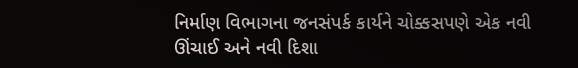નિર્માણ વિભાગના જનસંપર્ક કાર્યને ચોક્કસપણે એક નવી ઊંચાઈ અને નવી દિશા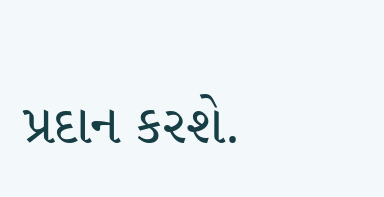પ્રદાન કરશે.